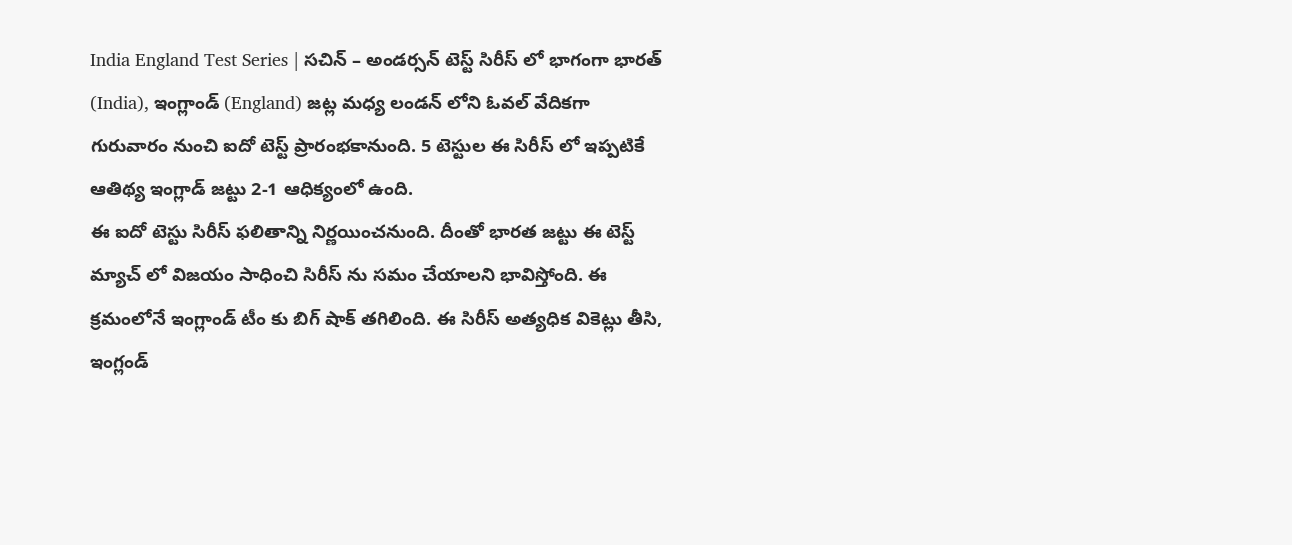India England Test Series | సచిన్ – అండర్సన్ టెస్ట్ సిరీస్ లో భాగంగా భారత్ (India), ఇంగ్లాండ్ (England) జట్ల మధ్య లండన్ లోని ఓవల్ వేదికగా గురువారం నుంచి ఐదో టెస్ట్ ప్రారంభకానుంది. 5 టెస్టుల ఈ సిరీస్ లో ఇప్పటికే ఆతిథ్య ఇంగ్లాడ్ జట్టు 2-1 ఆధిక్యంలో ఉంది.
ఈ ఐదో టెస్టు సిరీస్ ఫలితాన్ని నిర్ణయించనుంది. దీంతో భారత జట్టు ఈ టెస్ట్ మ్యాచ్ లో విజయం సాధించి సిరీస్ ను సమం చేయాలని భావిస్తోంది. ఈ క్రమంలోనే ఇంగ్లాండ్ టీం కు బిగ్ షాక్ తగిలింది. ఈ సిరీస్ అత్యధిక వికెట్లు తీసి, ఇంగ్లండ్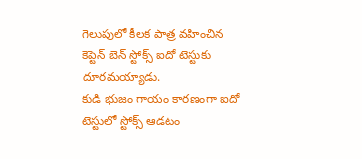గెలుపులో కీలక పాత్ర వహించిన కెప్టెన్ బెన్ స్టోక్స్ ఐదో టెస్టుకు దూరమయ్యాడు.
కుడి భుజం గాయం కారణంగా ఐదో టెస్టులో స్టోక్స్ ఆడటం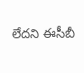లేదని ఈసీబీ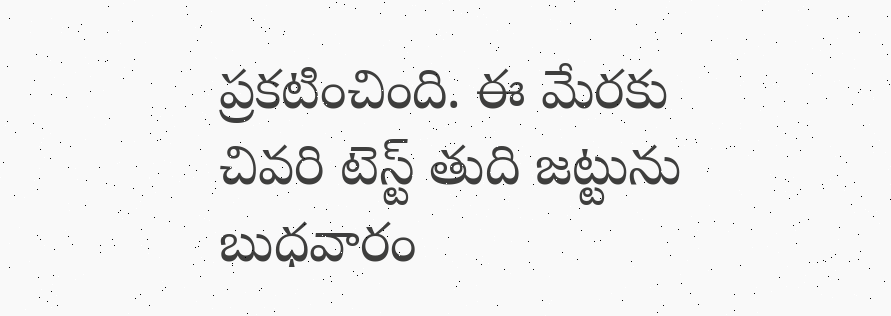ప్రకటించింది. ఈ మేరకు చివరి టెస్ట్ తుది జట్టును బుధవారం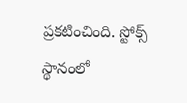ప్రకటించింది. స్టోక్స్ స్థానంలో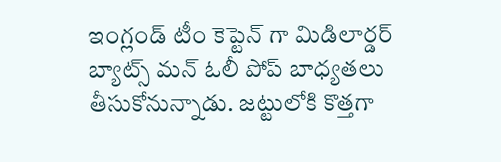ఇంగ్లండ్ టీం కెప్టెన్ గా మిడిలార్డర్ బ్యాట్స్ మన్ ఓలీ పోప్ బాధ్యతలు తీసుకోనున్నాడు. జట్టులోకి కొత్తగా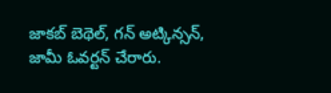జాకబ్ బెథెల్, గన్ అట్కిన్సన్, జామీ ఓవర్టన్ చేరారు.